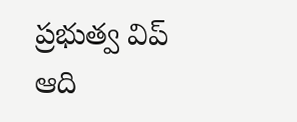ప్రభుత్వ విప్ ఆది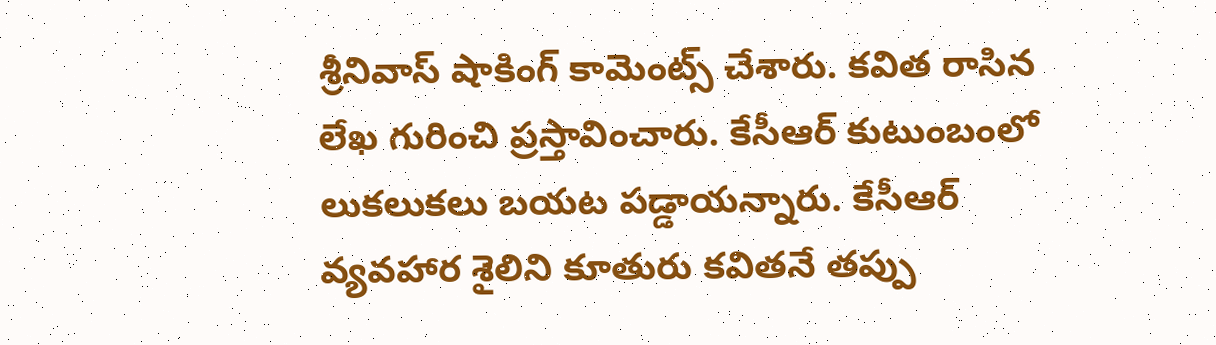శ్రీనివాస్ షాకింగ్ కామెంట్స్ చేశారు. కవిత రాసిన లేఖ గురించి ప్రస్తావించారు. కేసీఆర్ కుటుంబంలో లుకలుకలు బయట పడ్డాయన్నారు. కేసీఆర్ వ్యవహార శైలిని కూతురు కవితనే తప్పు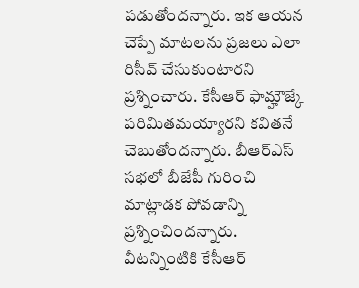పడుతోందన్నారు. ఇక ఆయన చెప్పే మాటలను ప్రజలు ఎలా రిసీవ్ చేసుకుంటారని ప్రశ్నించారు. కేసీఆర్ ఫామ్హౌజ్కే పరిమితమయ్యారని కవితనే చెబుతోందన్నారు. బీఆర్ఎస్ సభలో బీజేపీ గురించి మాట్లాడక పోవడాన్ని ప్రశ్నించిందన్నారు. వీటన్నింటికి కేసీఆర్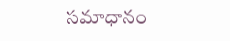సమాధానం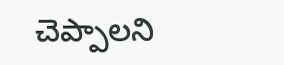చెప్పాలని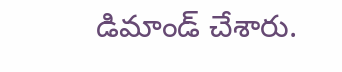డిమాండ్ చేశారు.